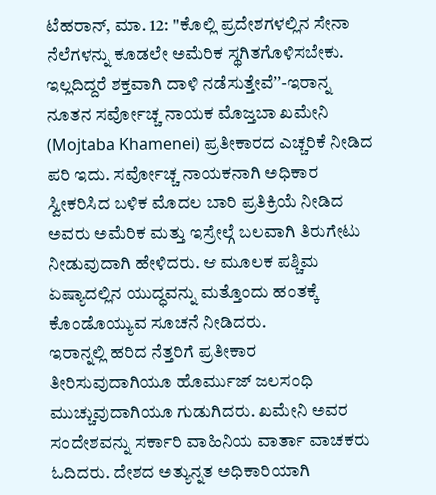ಟೆಹರಾನ್, ಮಾ. 12: ''ಕೊಲ್ಲಿ ಪ್ರದೇಶಗಳಲ್ಲಿನ ಸೇನಾ ನೆಲೆಗಳನ್ನು ಕೂಡಲೇ ಅಮೆರಿಕ ಸ್ಥಗಿತಗೊಳಿಸಬೇಕು. ಇಲ್ಲದಿದ್ದರೆ ಶಕ್ತವಾಗಿ ದಾಳಿ ನಡೆಸುತ್ತೇವೆʼʼ-ಇರಾನ್ನ ನೂತನ ಸರ್ವೋಚ್ಚ ನಾಯಕ ಮೊಜ್ತಬಾ ಖಮೇನಿ (Mojtaba Khamenei) ಪ್ರತೀಕಾರದ ಎಚ್ಚರಿಕೆ ನೀಡಿದ ಪರಿ ಇದು. ಸರ್ವೋಚ್ಚ ನಾಯಕನಾಗಿ ಅಧಿಕಾರ ಸ್ವೀಕರಿಸಿದ ಬಳಿಕ ಮೊದಲ ಬಾರಿ ಪ್ರತಿಕ್ರಿಯೆ ನೀಡಿದ ಅವರು ಅಮೆರಿಕ ಮತ್ತು ಇಸ್ರೇಲ್ಗೆ ಬಲವಾಗಿ ತಿರುಗೇಟು ನೀಡುವುದಾಗಿ ಹೇಳಿದರು. ಆ ಮೂಲಕ ಪಶ್ಚಿಮ ಏಷ್ಯಾದಲ್ಲಿನ ಯುದ್ಧವನ್ನು ಮತ್ತೊಂದು ಹಂತಕ್ಕೆ ಕೊಂಡೊಯ್ಯುವ ಸೂಚನೆ ನೀಡಿದರು.
ಇರಾನ್ನಲ್ಲಿ ಹರಿದ ನೆತ್ತರಿಗೆ ಪ್ರತೀಕಾರ ತೀರಿಸುವುದಾಗಿಯೂ ಹೊರ್ಮುಜ್ ಜಲಸಂಧಿ ಮುಚ್ಚುವುದಾಗಿಯೂ ಗುಡುಗಿದರು. ಖಮೇನಿ ಅವರ ಸಂದೇಶವನ್ನು ಸರ್ಕಾರಿ ವಾಹಿನಿಯ ವಾರ್ತಾ ವಾಚಕರು ಓದಿದರು. ದೇಶದ ಅತ್ಯುನ್ನತ ಅಧಿಕಾರಿಯಾಗಿ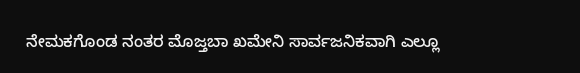ನೇಮಕಗೊಂಡ ನಂತರ ಮೊಜ್ತಬಾ ಖಮೇನಿ ಸಾರ್ವಜನಿಕವಾಗಿ ಎಲ್ಲೂ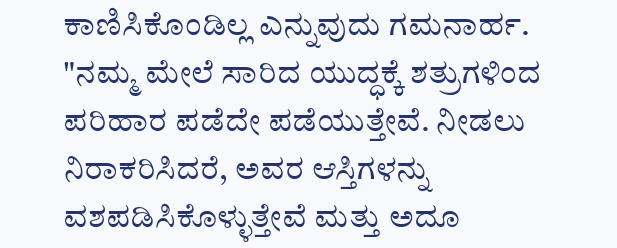ಕಾಣಿಸಿಕೊಂಡಿಲ್ಲ ಎನ್ನುವುದು ಗಮನಾರ್ಹ.
"ನಮ್ಮ ಮೇಲೆ ಸಾರಿದ ಯುದ್ಧಕ್ಕೆ ಶತ್ರುಗಳಿಂದ ಪರಿಹಾರ ಪಡೆದೇ ಪಡೆಯುತ್ತೇವೆ. ನೀಡಲು ನಿರಾಕರಿಸಿದರೆ, ಅವರ ಆಸ್ತಿಗಳನ್ನು ವಶಪಡಿಸಿಕೊಳ್ಳುತ್ತೇವೆ ಮತ್ತು ಅದೂ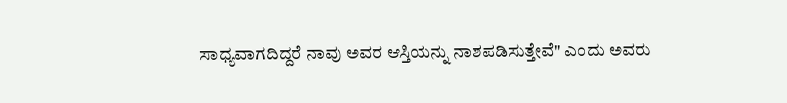ಸಾಧ್ಯವಾಗದಿದ್ದರೆ ನಾವು ಅವರ ಆಸ್ತಿಯನ್ನು ನಾಶಪಡಿಸುತ್ತೇವೆ" ಎಂದು ಅವರು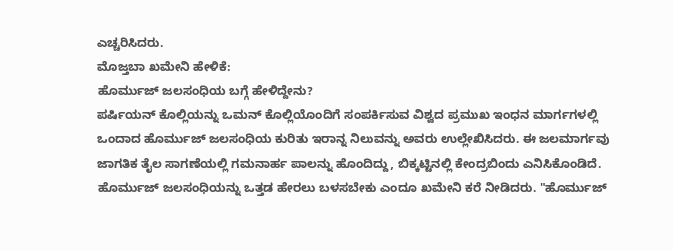ಎಚ್ಚರಿಸಿದರು.
ಮೊಜ್ತಬಾ ಖಮೇನಿ ಹೇಳಿಕೆ:
ಹೊರ್ಮುಜ್ ಜಲಸಂಧಿಯ ಬಗ್ಗೆ ಹೇಳಿದ್ದೇನು?
ಪರ್ಷಿಯನ್ ಕೊಲ್ಲಿಯನ್ನು ಒಮನ್ ಕೊಲ್ಲಿಯೊಂದಿಗೆ ಸಂಪರ್ಕಿಸುವ ವಿಶ್ವದ ಪ್ರಮುಖ ಇಂಧನ ಮಾರ್ಗಗಳಲ್ಲಿ ಒಂದಾದ ಹೊರ್ಮುಜ್ ಜಲಸಂಧಿಯ ಕುರಿತು ಇರಾನ್ನ ನಿಲುವನ್ನು ಅವರು ಉಲ್ಲೇಖಿಸಿದರು. ಈ ಜಲಮಾರ್ಗವು ಜಾಗತಿಕ ತೈಲ ಸಾಗಣೆಯಲ್ಲಿ ಗಮನಾರ್ಹ ಪಾಲನ್ನು ಹೊಂದಿದ್ದು, ಬಿಕ್ಕಟ್ಟಿನಲ್ಲಿ ಕೇಂದ್ರಬಿಂದು ಎನಿಸಿಕೊಂಡಿದೆ. ಹೊರ್ಮುಜ್ ಜಲಸಂಧಿಯನ್ನು ಒತ್ತಡ ಹೇರಲು ಬಳಸಬೇಕು ಎಂದೂ ಖಮೇನಿ ಕರೆ ನೀಡಿದರು. "ಹೊರ್ಮುಜ್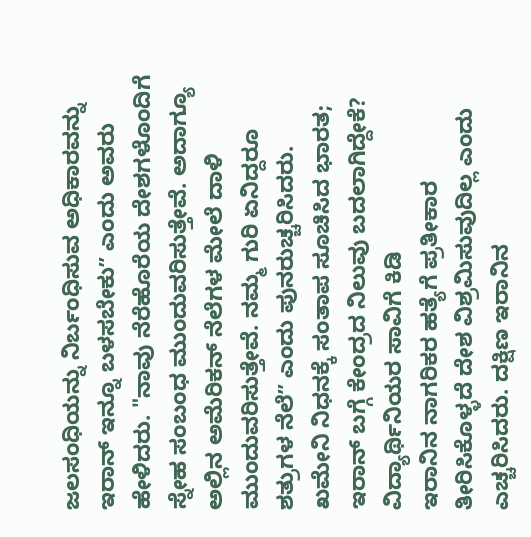ಜಲಸಂಧಿಯನ್ನು ನಿರ್ಬಂಧಿಸುವ ಅಧಿಕಾರವನ್ನು ಇರಾನ್ ಇನ್ನೂ ಬಳಸಬೇಕುʼʼ ಎಂದು ಅವರು ಹೇಳಿದರು. "ನಾವು ನೆರೆಹೊರೆಯ ದೇಶಗಳೊಂದಿಗೆ ಸ್ನೇಹ ಸಂಬಂಧ ಮುಂದುವರಿಸುತ್ತೇವೆ. ಅದಾಗ್ಯೂ ಅಲ್ಲಿನ ಅಮೆರಿಕನ್ ನೆಲೆಗಳ ಮೇಲೆ ದಾಳಿ ಮುಂದುವರಿಸುತ್ತೇವೆ. ನಮ್ಮ ಗುರಿ ಏನಿದ್ದರೂ ಶತ್ರುಗಳ ನೆಲೆʼʼ ಎಂದು ಪುನರುಚ್ಚರಿಸಿದರು.
ಖಮೇನಿ ನಿಧನಕ್ಕೆ ಸಂತಾಪ ಸೂಚಿಸಿದ ಭಾರತ; ಇರಾನ್ ಬಗ್ಗೆ ಕೇಂದ್ರದ ನಿಲುವು ಬದಲಾಗಿದ್ದೇಕೆ?
ವಿದ್ಯಾರ್ಥಿನಿಯರ ಸಾವಿಗೆ ಕಿಡಿ
ಇರಾನಿನ ನಾಗರಿಕರ ಹತ್ಯೆಗೆ ಪ್ರತೀಕಾರ ತೀರಿಸಿಕೊಳ್ಳದೆ ದೇಶ ವಿಶ್ರಮಿಸುವುದಿಲ್ಲ ಎಂದು ಎಚ್ಚರಿಸಿದರು. ದಕ್ಷಿಣ ಇರಾನಿನ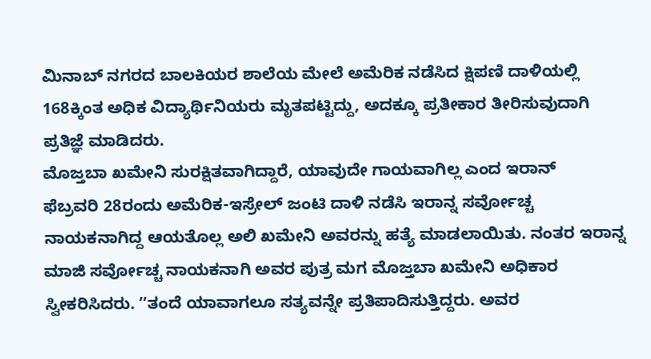ಮಿನಾಬ್ ನಗರದ ಬಾಲಕಿಯರ ಶಾಲೆಯ ಮೇಲೆ ಅಮೆರಿಕ ನಡೆಸಿದ ಕ್ಷಿಪಣಿ ದಾಳಿಯಲ್ಲಿ 168ಕ್ಕಿಂತ ಅಧಿಕ ವಿದ್ಯಾರ್ಥಿನಿಯರು ಮೃತಪಟ್ಟಿದ್ದು, ಅದಕ್ಕೂ ಪ್ರತೀಕಾರ ತೀರಿಸುವುದಾಗಿ ಪ್ರತಿಜ್ಞೆ ಮಾಡಿದರು.
ಮೊಜ್ತಬಾ ಖಮೇನಿ ಸುರಕ್ಷಿತವಾಗಿದ್ದಾರೆ, ಯಾವುದೇ ಗಾಯವಾಗಿಲ್ಲ ಎಂದ ಇರಾನ್
ಫೆಬ್ರವರಿ 28ರಂದು ಅಮೆರಿಕ-ಇಸ್ರೇಲ್ ಜಂಟಿ ದಾಳಿ ನಡೆಸಿ ಇರಾನ್ನ ಸರ್ವೋಚ್ಚ ನಾಯಕನಾಗಿದ್ದ ಆಯತೊಲ್ಲ ಅಲಿ ಖಮೇನಿ ಅವರನ್ನು ಹತ್ಯೆ ಮಾಡಲಾಯಿತು. ನಂತರ ಇರಾನ್ನ ಮಾಜಿ ಸರ್ವೋಚ್ಚ ನಾಯಕನಾಗಿ ಅವರ ಪುತ್ರ ಮಗ ಮೊಜ್ತಬಾ ಖಮೇನಿ ಅಧಿಕಾರ ಸ್ವೀಕರಿಸಿದರು. ʼʼತಂದೆ ಯಾವಾಗಲೂ ಸತ್ಯವನ್ನೇ ಪ್ರತಿಪಾದಿಸುತ್ತಿದ್ದರು. ಅವರ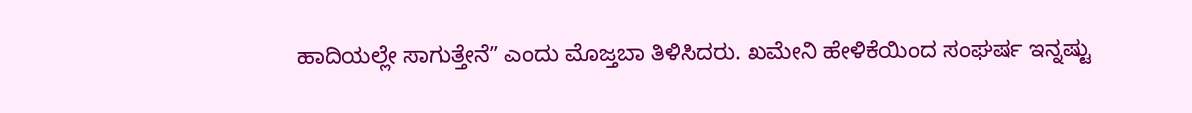ಹಾದಿಯಲ್ಲೇ ಸಾಗುತ್ತೇನೆʼʼ ಎಂದು ಮೊಜ್ತಬಾ ತಿಳಿಸಿದರು. ಖಮೇನಿ ಹೇಳಿಕೆಯಿಂದ ಸಂಘರ್ಷ ಇನ್ನಷ್ಟು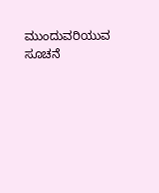ಮುಂದುವರಿಯುವ ಸೂಚನೆ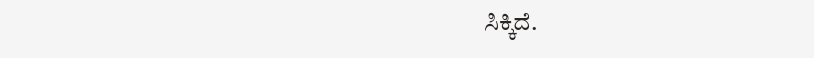ಸಿಕ್ಕಿದೆ.